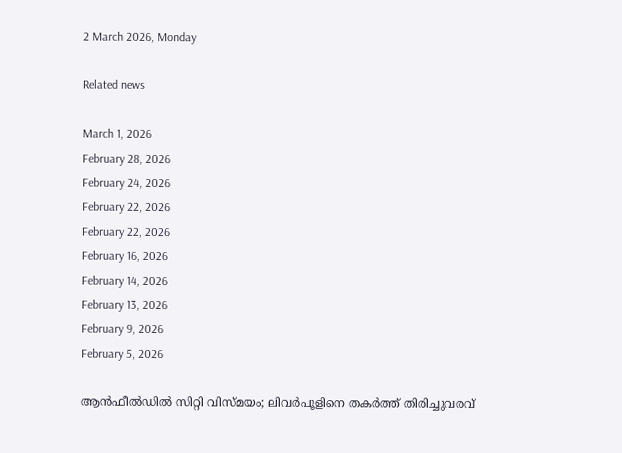2 March 2026, Monday

Related news

March 1, 2026
February 28, 2026
February 24, 2026
February 22, 2026
February 22, 2026
February 16, 2026
February 14, 2026
February 13, 2026
February 9, 2026
February 5, 2026

ആൻഫീൽഡിൽ സിറ്റി വിസ്മയം; ലിവർപൂളിനെ തകർത്ത് തിരിച്ചുവരവ്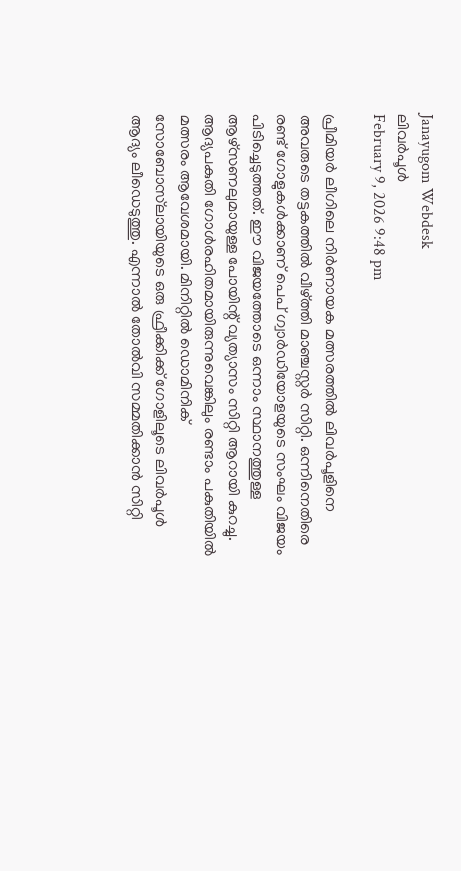Janayugom Webdesk
ലിവർപൂൾ
February 9, 2026 9:48 pm

പ്രീമിയർ ലീഗിലെ നിർണായക മത്സരത്തിൽ ലിവർപൂളിനെ അവരുടെ തട്ടകത്തിൽ വീഴ്ത്തി മാഞ്ചസ്റ്റർ സിറ്റി. ഒന്നിനെതിരെ രണ്ട് ഗോളുകൾക്കാണ് പെപ് ഗ്വാർഡിയോളയുടെ സംഘം വിജയം പിടിച്ചെടുത്തത്. ഈ വിജയത്തോടെ ഒന്നാം സ്ഥാനത്തുള്ള ആഴ്സണലുമായുള്ള പോയിന്റ് വ്യത്യാസം സിറ്റി ആറായി കുറച്ചു.
ആദ്യപകുതി ഗോൾരഹിതമായിരുന്നുവെങ്കിലും രണ്ടാം പകുതിയിൽ മത്സരം ആവേശമായി. മിനിറ്റിൽ ഡൊമിനിക് സോബോസ്‌ലായിയുടെ ഒരു ഫ്രീക്കിക്ക് ഗോളിലൂടെ ലിവർപൂൾ ആദ്യം ലീഡെടുത്തു. എന്നാൽ തോൽവി സമ്മതിക്കാൻ സിറ്റി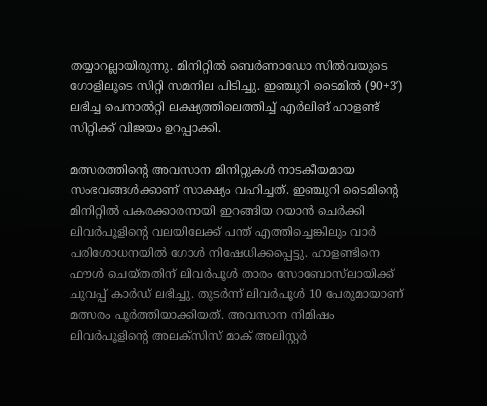തയ്യാറല്ലായിരുന്നു. മിനിറ്റിൽ ബെർണാഡോ സിൽവയുടെ ഗോളിലൂടെ സിറ്റി സമനില പിടിച്ചു. ഇഞ്ചുറി ടൈമിൽ (90+3′) ലഭിച്ച പെനാൽറ്റി ലക്ഷ്യത്തിലെത്തിച്ച് എര്‍ലിങ് ഹാളണ്ട് സിറ്റിക്ക് വിജയം ഉറപ്പാക്കി.

മത്സരത്തിന്റെ അവസാന മിനിറ്റുകൾ നാടകീയമായ സംഭവങ്ങൾക്കാണ് സാക്ഷ്യം വഹിച്ചത്. ഇഞ്ചുറി ടൈമിന്റെ മിനിറ്റിൽ പകരക്കാരനായി ഇറങ്ങിയ റയാൻ ചെർക്കി ലിവർപൂളിന്റെ വലയിലേക്ക് പന്ത് എത്തിച്ചെങ്കിലും വാർ പരിശോധനയിൽ ഗോൾ നിഷേധിക്കപ്പെട്ടു. ഹാളണ്ടിനെ ഫൗൾ ചെയ്തതിന് ലിവർപൂൾ താരം സോബോസ്‌ലായിക്ക് ചുവപ്പ് കാർഡ് ലഭിച്ചു. തുടർന്ന് ലിവർപൂൾ 10 പേരുമായാണ് മത്സരം പൂർത്തിയാക്കിയത്. അവസാന നിമിഷം ലിവർപൂളിന്റെ അലക്സിസ് മാക് അലിസ്റ്റർ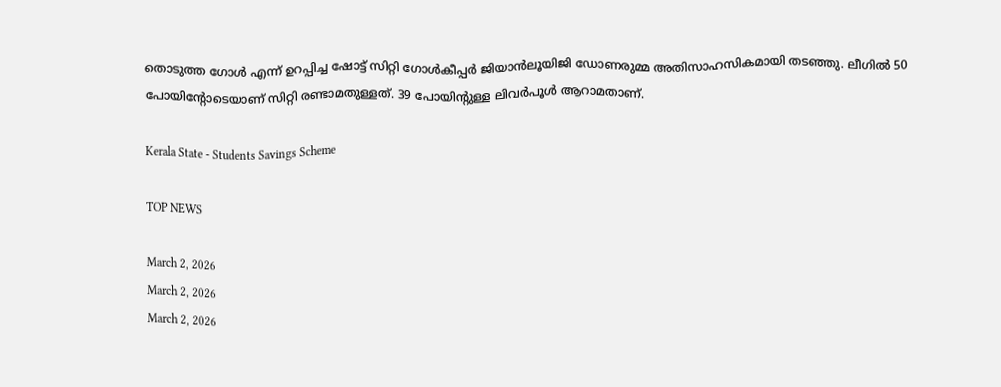തൊടുത്ത ഗോൾ എന്ന് ഉറപ്പിച്ച ഷോട്ട് സിറ്റി ഗോൾകീപ്പർ ജിയാൻലൂയിജി ഡോണരുമ്മ അതിസാഹസികമായി തടഞ്ഞു. ലീഗില്‍ 50 പോയിന്റോടെയാണ് സിറ്റി രണ്ടാമതുള്ളത്. 39 പോയിന്റുള്ള ലിവര്‍പൂള്‍ ആറാമതാണ്.

Kerala State - Students Savings Scheme

TOP NEWS

March 2, 2026
March 2, 2026
March 2, 2026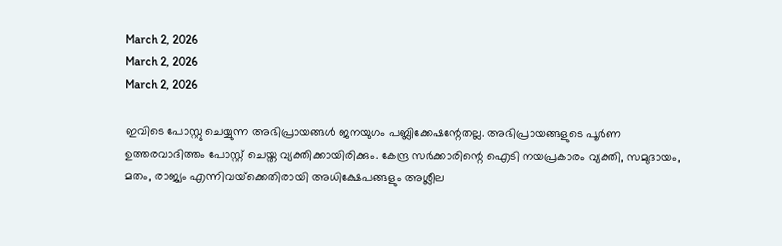March 2, 2026
March 2, 2026
March 2, 2026

ഇവിടെ പോസ്റ്റു ചെയ്യുന്ന അഭിപ്രായങ്ങള്‍ ജനയുഗം പബ്ലിക്കേഷന്റേതല്ല. അഭിപ്രായങ്ങളുടെ പൂര്‍ണ ഉത്തരവാദിത്തം പോസ്റ്റ് ചെയ്ത വ്യക്തിക്കായിരിക്കും. കേന്ദ്ര സര്‍ക്കാരിന്റെ ഐടി നയപ്രകാരം വ്യക്തി, സമുദായം, മതം, രാജ്യം എന്നിവയ്‌ക്കെതിരായി അധിക്ഷേപങ്ങളും അശ്ലീല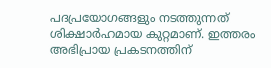പദപ്രയോഗങ്ങളും നടത്തുന്നത് ശിക്ഷാര്‍ഹമായ കുറ്റമാണ്. ഇത്തരം അഭിപ്രായ പ്രകടനത്തിന്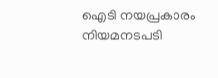ഐടി നയപ്രകാരം നിയമനടപടി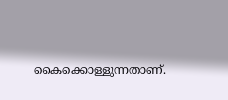കൈക്കൊള്ളുന്നതാണ്.